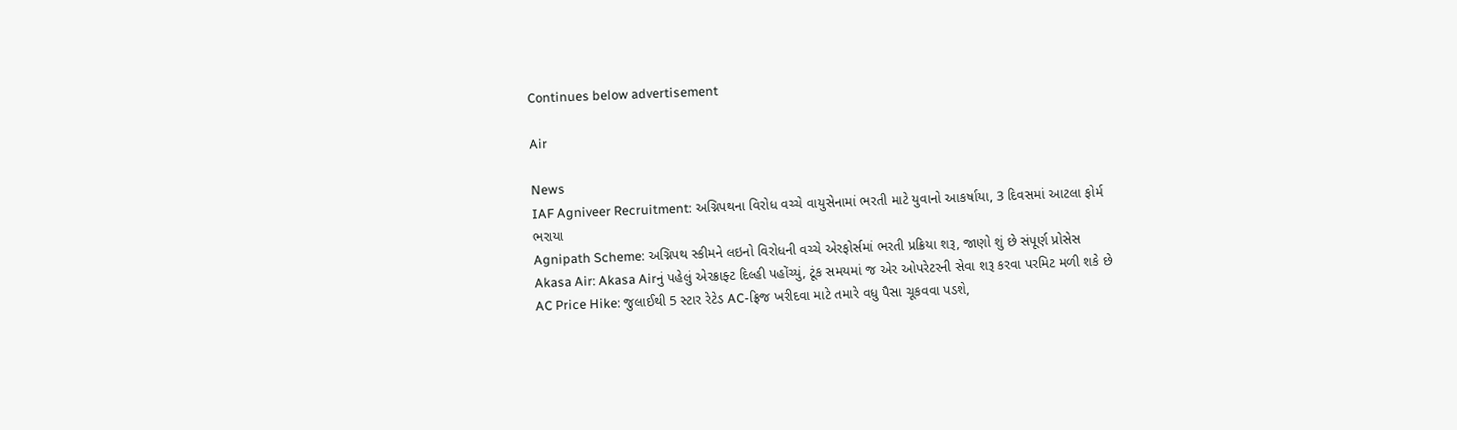Continues below advertisement

Air

News
IAF Agniveer Recruitment: અગ્નિપથના વિરોધ વચ્ચે વાયુસેનામાં ભરતી માટે યુવાનો આકર્ષાયા, 3 દિવસમાં આટલા ફોર્મ ભરાયા
Agnipath Scheme: અગ્નિપથ સ્કીમને લઇનો વિરોધની વચ્ચે એરફોર્સમાં ભરતી પ્રક્રિયા શરૂ, જાણો શું છે સંપૂર્ણ પ્રોસેસ
Akasa Air: Akasa Airનું પહેલું એરક્રાફ્ટ દિલ્હી પહોંચ્યું, ટૂંક સમયમાં જ એર ઓપરેટરની સેવા શરૂ કરવા પરમિટ મળી શકે છે
AC Price Hike: જુલાઈથી 5 સ્ટાર રેટેડ AC-ફ્રિજ ખરીદવા માટે તમારે વધુ પૈસા ચૂકવવા પડશે,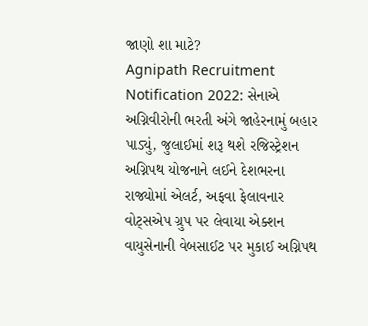જાણો શા માટે?
Agnipath Recruitment Notification 2022: સેનાએ અગ્નિવીરોની ભરતી અંગે જાહેરનામું બહાર પાડ્યું, જુલાઈમાં શરૂ થશે રજિસ્ટ્રેશન
અગ્નિપથ યોજનાને લઈને દેશભરના રાજ્યોમાં એલર્ટ, અફવા ફેલાવનાર વોટ્સએપ ગ્રુપ પર લેવાયા એક્શન
વાયુસેનાની વેબસાઈટ પર મુકાઈ અગ્નિપથ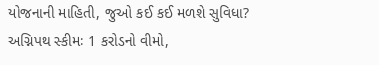યોજનાની માહિતી, જુઓ કઈ કઈ મળશે સુવિધા?
અગ્નિપથ સ્કીમઃ 1 કરોડનો વીમો,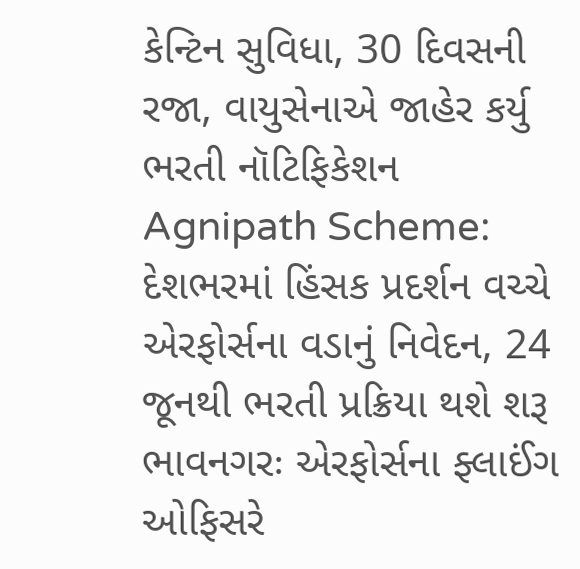કેન્ટિન સુવિધા, 30 દિવસની રજા, વાયુસેનાએ જાહેર કર્યુ ભરતી નૉટિફિકેશન
Agnipath Scheme: દેશભરમાં હિંસક પ્રદર્શન વચ્ચે એરફોર્સના વડાનું નિવેદન, 24 જૂનથી ભરતી પ્રક્રિયા થશે શરૂ
ભાવનગરઃ એરફોર્સના ફ્લાઈંગ ઓફિસરે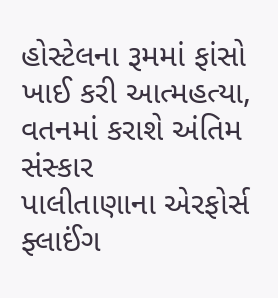હોસ્ટેલના રૂમમાં ફાંસો ખાઈ કરી આત્મહત્યા, વતનમાં કરાશે અંતિમ સંસ્કાર
પાલીતાણાના એરફોર્સ ફ્લાઈંગ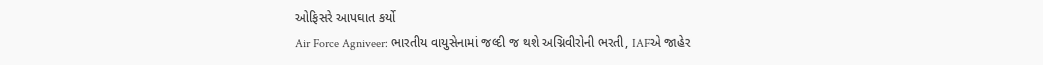ઓફિસરે આપઘાત કર્યો
Air Force Agniveer: ભારતીય વાયુસેનામાં જલ્દી જ થશે અગ્નિવીરોની ભરતી, IAFએ જાહેર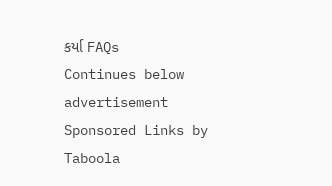કર્યા FAQs
Continues below advertisement
Sponsored Links by Taboola